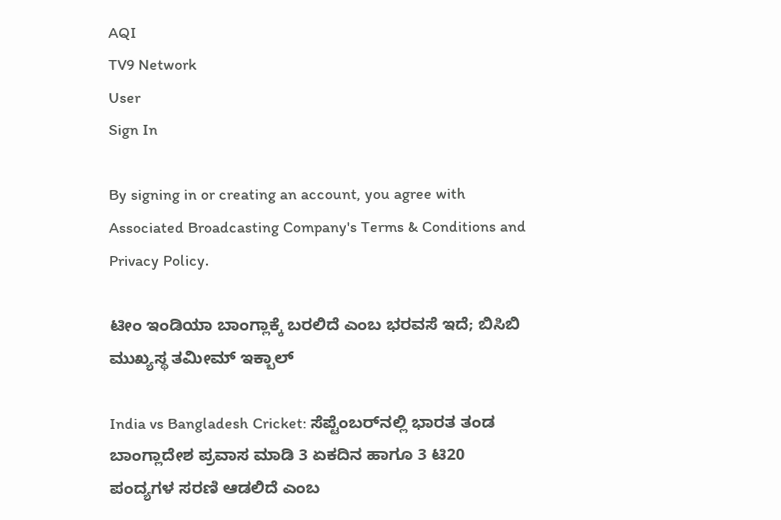AQI
TV9 Network
User
Sign In

By signing in or creating an account, you agree with Associated Broadcasting Company's Terms & Conditions and Privacy Policy.

ಟೀಂ ಇಂಡಿಯಾ ಬಾಂಗ್ಲಾಕ್ಕೆ ಬರಲಿದೆ ಎಂಬ ಭರವಸೆ ಇದೆ; ಬಿಸಿಬಿ ಮುಖ್ಯಸ್ಥ ತಮೀಮ್ ಇಕ್ಬಾಲ್

India vs Bangladesh Cricket: ಸೆಪ್ಟೆಂಬರ್‌ನಲ್ಲಿ ಭಾರತ ತಂಡ ಬಾಂಗ್ಲಾದೇಶ ಪ್ರವಾಸ ಮಾಡಿ 3 ಏಕದಿನ ಹಾಗೂ 3 ಟಿ20 ಪಂದ್ಯಗಳ ಸರಣಿ ಆಡಲಿದೆ ಎಂಬ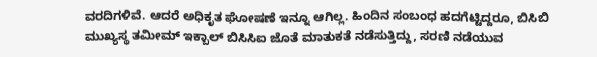ವರದಿಗಳಿವೆ. ಆದರೆ ಅಧಿಕೃತ ಘೋಷಣೆ ಇನ್ನೂ ಆಗಿಲ್ಲ. ಹಿಂದಿನ ಸಂಬಂಧ ಹದಗೆಟ್ಟಿದ್ದರೂ, ಬಿಸಿಬಿ ಮುಖ್ಯಸ್ಥ ತಮೀಮ್ ಇಕ್ಬಾಲ್ ಬಿಸಿಸಿಐ ಜೊತೆ ಮಾತುಕತೆ ನಡೆಸುತ್ತಿದ್ದು, ಸರಣಿ ನಡೆಯುವ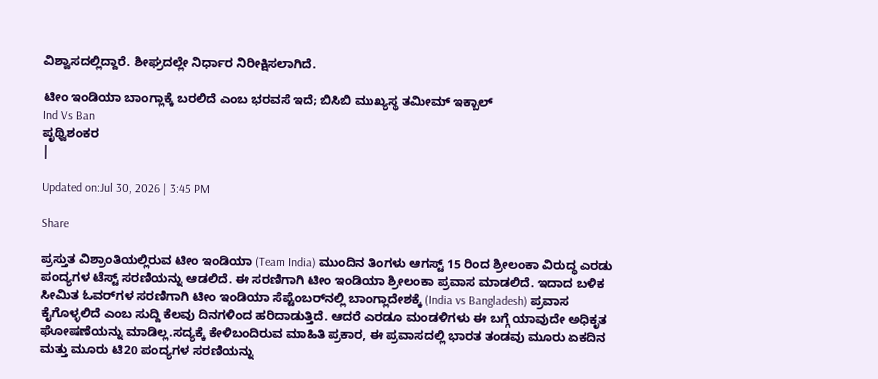ವಿಶ್ವಾಸದಲ್ಲಿದ್ದಾರೆ. ಶೀಘ್ರದಲ್ಲೇ ನಿರ್ಧಾರ ನಿರೀಕ್ಷಿಸಲಾಗಿದೆ.

ಟೀಂ ಇಂಡಿಯಾ ಬಾಂಗ್ಲಾಕ್ಕೆ ಬರಲಿದೆ ಎಂಬ ಭರವಸೆ ಇದೆ; ಬಿಸಿಬಿ ಮುಖ್ಯಸ್ಥ ತಮೀಮ್ ಇಕ್ಬಾಲ್
Ind Vs Ban
ಪೃಥ್ವಿಶಂಕರ
|

Updated on:Jul 30, 2026 | 3:45 PM

Share

ಪ್ರಸ್ತುತ ವಿಶ್ರಾಂತಿಯಲ್ಲಿರುವ ಟೀಂ ಇಂಡಿಯಾ (Team India) ಮುಂದಿನ ತಿಂಗಳು ಆಗಸ್ಟ್ 15 ರಿಂದ ಶ್ರೀಲಂಕಾ ವಿರುದ್ಧ ಎರಡು ಪಂದ್ಯಗಳ ಟೆಸ್ಟ್ ಸರಣಿಯನ್ನು ಆಡಲಿದೆ. ಈ ಸರಣಿಗಾಗಿ ಟೀಂ ಇಂಡಿಯಾ ಶ್ರೀಲಂಕಾ ಪ್ರವಾಸ ಮಾಡಲಿದೆ. ಇದಾದ ಬಳಿಕ ಸೀಮಿತ ಓವರ್‌ಗಳ ಸರಣಿಗಾಗಿ ಟೀಂ ಇಂಡಿಯಾ ಸೆಪ್ಟೆಂಬರ್‌ನಲ್ಲಿ ಬಾಂಗ್ಲಾದೇಶಕ್ಕೆ (India vs Bangladesh) ಪ್ರವಾಸ ಕೈಗೊಳ್ಳಲಿದೆ ಎಂಬ ಸುದ್ದಿ ಕೆಲವು ದಿನಗಳಿಂದ ಹರಿದಾಡುತ್ತಿದೆ. ಆದರೆ ಎರಡೂ ಮಂಡಳಿಗಳು ಈ ಬಗ್ಗೆ ಯಾವುದೇ ಅಧಿಕೃತ ಘೋಷಣೆಯನ್ನು ಮಾಡಿಲ್ಲ.ಸದ್ಯಕ್ಕೆ ಕೇಳಿಬಂದಿರುವ ಮಾಹಿತಿ ಪ್ರಕಾರ, ಈ ಪ್ರವಾಸದಲ್ಲಿ ಭಾರತ ತಂಡವು ಮೂರು ಏಕದಿನ ಮತ್ತು ಮೂರು ಟಿ20 ಪಂದ್ಯಗಳ ಸರಣಿಯನ್ನು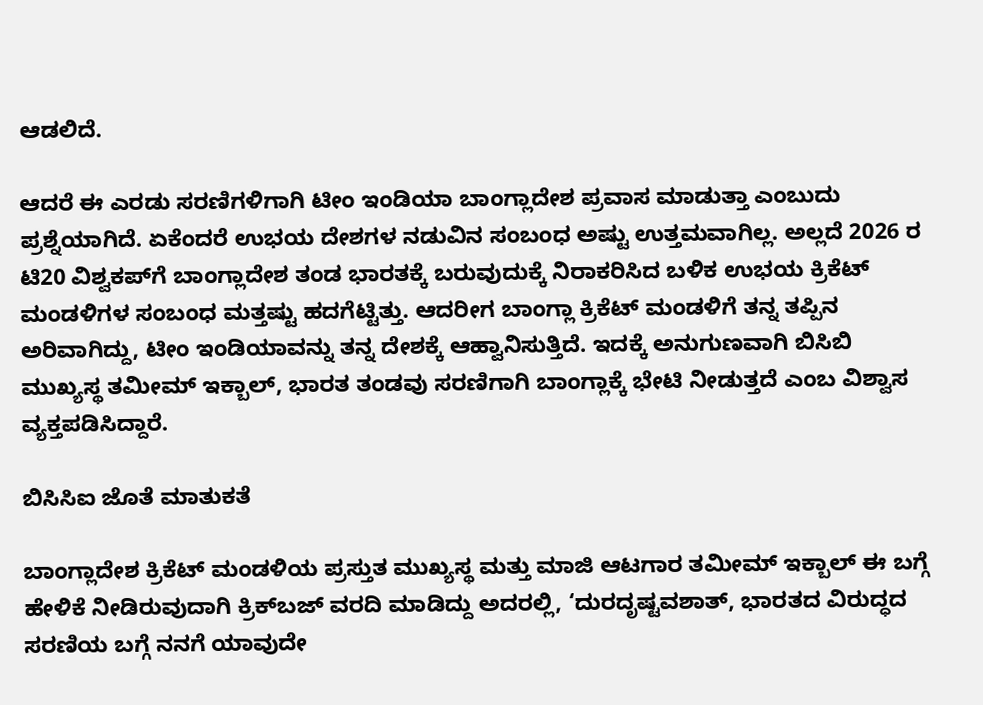ಆಡಲಿದೆ.

ಆದರೆ ಈ ಎರಡು ಸರಣಿಗಳಿಗಾಗಿ ಟೀಂ ಇಂಡಿಯಾ ಬಾಂಗ್ಲಾದೇಶ ಪ್ರವಾಸ ಮಾಡುತ್ತಾ ಎಂಬುದು ಪ್ರಶ್ನೆಯಾಗಿದೆ. ಏಕೆಂದರೆ ಉಭಯ ದೇಶಗಳ ನಡುವಿನ ಸಂಬಂಧ ಅಷ್ಟು ಉತ್ತಮವಾಗಿಲ್ಲ. ಅಲ್ಲದೆ 2026 ರ ಟಿ20 ವಿಶ್ವಕಪ್‌ಗೆ ಬಾಂಗ್ಲಾದೇಶ ತಂಡ ಭಾರತಕ್ಕೆ ಬರುವುದುಕ್ಕೆ ನಿರಾಕರಿಸಿದ ಬಳಿಕ ಉಭಯ ಕ್ರಿಕೆಟ್ ಮಂಡಳಿಗಳ ಸಂಬಂಧ ಮತ್ತಷ್ಟು ಹದಗೆಟ್ಟಿತ್ತು. ಆದರೀಗ ಬಾಂಗ್ಲಾ ಕ್ರಿಕೆಟ್ ಮಂಡಳಿಗೆ ತನ್ನ ತಪ್ಪಿನ ಅರಿವಾಗಿದ್ದು, ಟೀಂ ಇಂಡಿಯಾವನ್ನು ತನ್ನ ದೇಶಕ್ಕೆ ಆಹ್ವಾನಿಸುತ್ತಿದೆ. ಇದಕ್ಕೆ ಅನುಗುಣವಾಗಿ ಬಿಸಿಬಿ ಮುಖ್ಯಸ್ಥ ತಮೀಮ್ ಇಕ್ಬಾಲ್, ಭಾರತ ತಂಡವು ಸರಣಿಗಾಗಿ ಬಾಂಗ್ಲಾಕ್ಕೆ ಭೇಟಿ ನೀಡುತ್ತದೆ ಎಂಬ ವಿಶ್ವಾಸ ವ್ಯಕ್ತಪಡಿಸಿದ್ದಾರೆ.

ಬಿಸಿಸಿಐ ಜೊತೆ ಮಾತುಕತೆ

ಬಾಂಗ್ಲಾದೇಶ ಕ್ರಿಕೆಟ್ ಮಂಡಳಿಯ ಪ್ರಸ್ತುತ ಮುಖ್ಯಸ್ಥ ಮತ್ತು ಮಾಜಿ ಆಟಗಾರ ತಮೀಮ್ ಇಕ್ಬಾಲ್ ಈ ಬಗ್ಗೆ ಹೇಳಿಕೆ ನೀಡಿರುವುದಾಗಿ ಕ್ರಿಕ್‌ಬಜ್ ವರದಿ ಮಾಡಿದ್ದು ಅದರಲ್ಲಿ, ‘ದುರದೃಷ್ಟವಶಾತ್, ಭಾರತದ ವಿರುದ್ಧದ ಸರಣಿಯ ಬಗ್ಗೆ ನನಗೆ ಯಾವುದೇ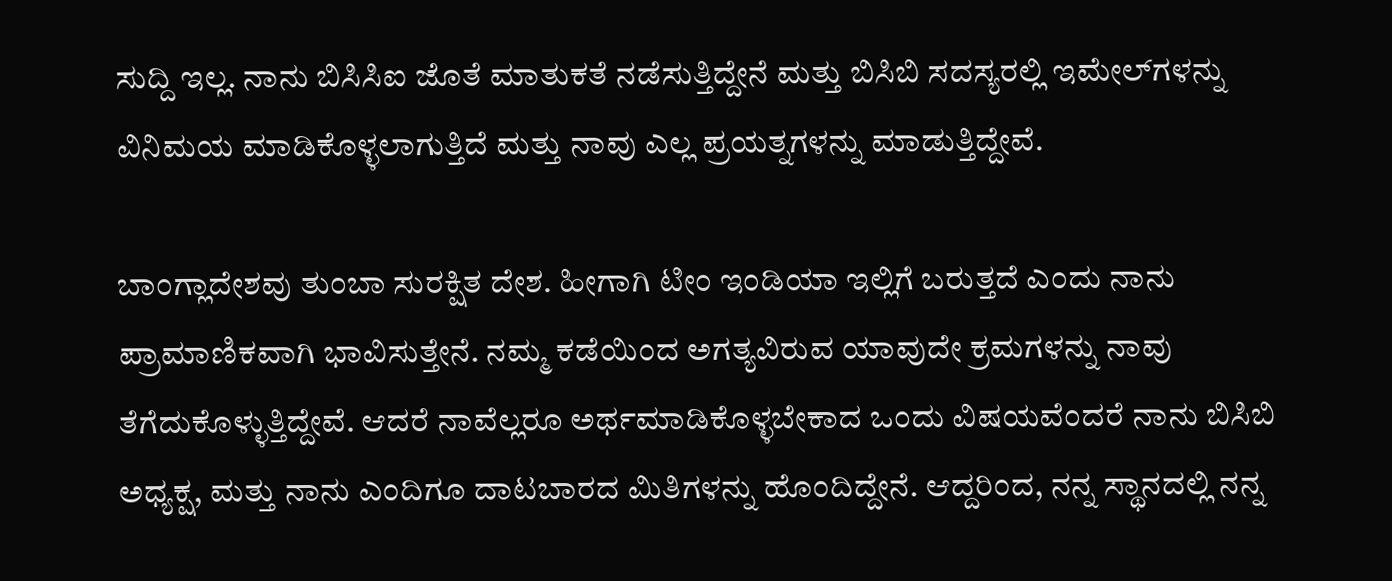ಸುದ್ದಿ ಇಲ್ಲ. ನಾನು ಬಿಸಿಸಿಐ ಜೊತೆ ಮಾತುಕತೆ ನಡೆಸುತ್ತಿದ್ದೇನೆ ಮತ್ತು ಬಿಸಿಬಿ ಸದಸ್ಯರಲ್ಲಿ ಇಮೇಲ್‌ಗಳನ್ನು ವಿನಿಮಯ ಮಾಡಿಕೊಳ್ಳಲಾಗುತ್ತಿದೆ ಮತ್ತು ನಾವು ಎಲ್ಲ ಪ್ರಯತ್ನಗಳನ್ನು ಮಾಡುತ್ತಿದ್ದೇವೆ.

ಬಾಂಗ್ಲಾದೇಶವು ತುಂಬಾ ಸುರಕ್ಷಿತ ದೇಶ. ಹೀಗಾಗಿ ಟೀಂ ಇಂಡಿಯಾ ಇಲ್ಲಿಗೆ ಬರುತ್ತದೆ ಎಂದು ನಾನು ಪ್ರಾಮಾಣಿಕವಾಗಿ ಭಾವಿಸುತ್ತೇನೆ. ನಮ್ಮ ಕಡೆಯಿಂದ ಅಗತ್ಯವಿರುವ ಯಾವುದೇ ಕ್ರಮಗಳನ್ನು ನಾವು ತೆಗೆದುಕೊಳ್ಳುತ್ತಿದ್ದೇವೆ. ಆದರೆ ನಾವೆಲ್ಲರೂ ಅರ್ಥಮಾಡಿಕೊಳ್ಳಬೇಕಾದ ಒಂದು ವಿಷಯವೆಂದರೆ ನಾನು ಬಿಸಿಬಿ ಅಧ್ಯಕ್ಷ, ಮತ್ತು ನಾನು ಎಂದಿಗೂ ದಾಟಬಾರದ ಮಿತಿಗಳನ್ನು ಹೊಂದಿದ್ದೇನೆ. ಆದ್ದರಿಂದ, ನನ್ನ ಸ್ಥಾನದಲ್ಲಿ ನನ್ನ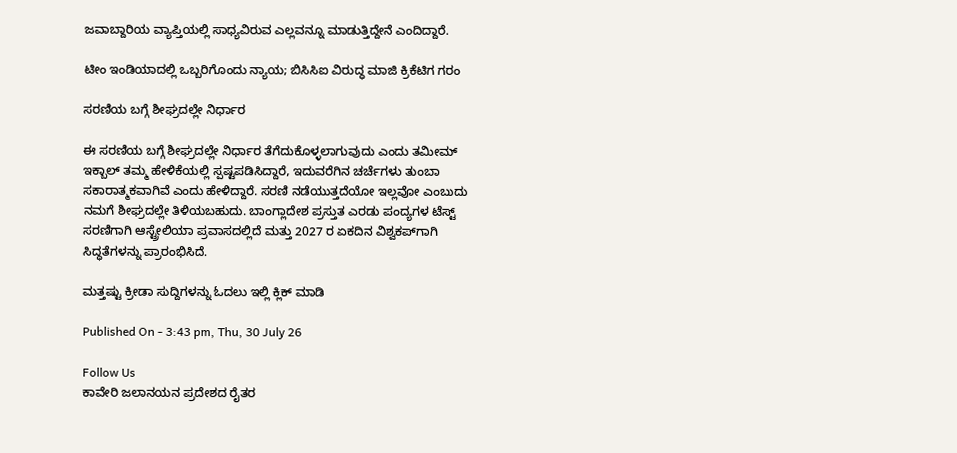ಜವಾಬ್ದಾರಿಯ ವ್ಯಾಪ್ತಿಯಲ್ಲಿ ಸಾಧ್ಯವಿರುವ ಎಲ್ಲವನ್ನೂ ಮಾಡುತ್ತಿದ್ದೇನೆ ಎಂದಿದ್ದಾರೆ.

ಟೀಂ ಇಂಡಿಯಾದಲ್ಲಿ ಒಬ್ಬರಿಗೊಂದು ನ್ಯಾಯ; ಬಿಸಿಸಿಐ ವಿರುದ್ಧ ಮಾಜಿ ಕ್ರಿಕೆಟಿಗ ಗರಂ

ಸರಣಿಯ ಬಗ್ಗೆ ಶೀಘ್ರದಲ್ಲೇ ನಿರ್ಧಾರ

ಈ ಸರಣಿಯ ಬಗ್ಗೆ ಶೀಘ್ರದಲ್ಲೇ ನಿರ್ಧಾರ ತೆಗೆದುಕೊಳ್ಳಲಾಗುವುದು ಎಂದು ತಮೀಮ್ ಇಕ್ಬಾಲ್ ತಮ್ಮ ಹೇಳಿಕೆಯಲ್ಲಿ ಸ್ಪಷ್ಟಪಡಿಸಿದ್ದಾರೆ, ಇದುವರೆಗಿನ ಚರ್ಚೆಗಳು ತುಂಬಾ ಸಕಾರಾತ್ಮಕವಾಗಿವೆ ಎಂದು ಹೇಳಿದ್ದಾರೆ. ಸರಣಿ ನಡೆಯುತ್ತದೆಯೋ ಇಲ್ಲವೋ ಎಂಬುದು ನಮಗೆ ಶೀಘ್ರದಲ್ಲೇ ತಿಳಿಯಬಹುದು. ಬಾಂಗ್ಲಾದೇಶ ಪ್ರಸ್ತುತ ಎರಡು ಪಂದ್ಯಗಳ ಟೆಸ್ಟ್ ಸರಣಿಗಾಗಿ ಆಸ್ಟ್ರೇಲಿಯಾ ಪ್ರವಾಸದಲ್ಲಿದೆ ಮತ್ತು 2027 ರ ಏಕದಿನ ವಿಶ್ವಕಪ್‌ಗಾಗಿ ಸಿದ್ಧತೆಗಳನ್ನು ಪ್ರಾರಂಭಿಸಿದೆ.

ಮತ್ತಷ್ಟು ಕ್ರೀಡಾ ಸುದ್ದಿಗಳನ್ನು ಓದಲು ಇಲ್ಲಿ ಕ್ಲಿಕ್ ಮಾಡಿ

Published On - 3:43 pm, Thu, 30 July 26

Follow Us
ಕಾವೇರಿ ಜಲಾನಯನ ಪ್ರದೇಶದ ರೈತರ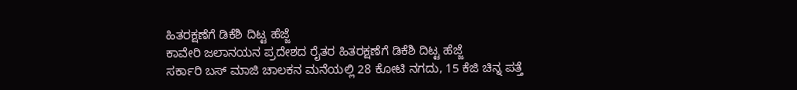ಹಿತರಕ್ಷಣೆಗೆ ಡಿಕೆಶಿ ದಿಟ್ಟ ಹೆಜ್ಜೆ
ಕಾವೇರಿ ಜಲಾನಯನ ಪ್ರದೇಶದ ರೈತರ ಹಿತರಕ್ಷಣೆಗೆ ಡಿಕೆಶಿ ದಿಟ್ಟ ಹೆಜ್ಜೆ
ಸರ್ಕಾರಿ ಬಸ್ ಮಾಜಿ ಚಾಲಕನ ಮನೆಯಲ್ಲಿ 28 ಕೋಟಿ ನಗದು, 15 ಕೆಜಿ ಚಿನ್ನ ಪತ್ತೆ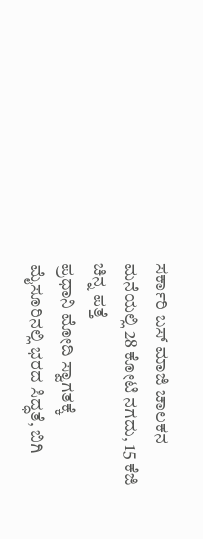ಸರ್ಕಾರಿ ಬಸ್ ಮಾಜಿ ಚಾಲಕನ ಮನೆಯಲ್ಲಿ 28 ಕೋಟಿ ನಗದು, 15 ಕೆಜಿ ಚಿನ್ನ ಪತ್ತೆ
ಪ್ರಧಾನಿ ಮೋದಿ ಸ್ವಾಗತಕ್ಕೆ ಮೈಸೂರಿನಲ್ಲಿ ಭರದ ಸಿದ್ಧತೆ, ಬಿಗಿ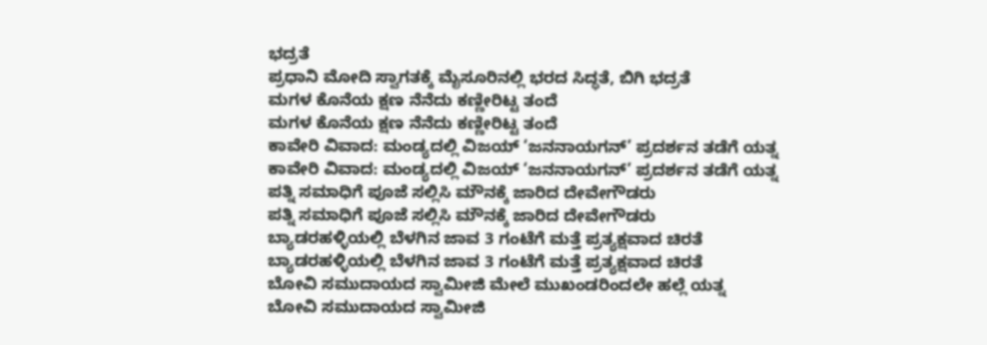ಭದ್ರತೆ
ಪ್ರಧಾನಿ ಮೋದಿ ಸ್ವಾಗತಕ್ಕೆ ಮೈಸೂರಿನಲ್ಲಿ ಭರದ ಸಿದ್ಧತೆ, ಬಿಗಿ ಭದ್ರತೆ
ಮಗಳ ಕೊನೆಯ ಕ್ಷಣ ನೆನೆದು ಕಣ್ಣೀರಿಟ್ಟ ತಂದೆ
ಮಗಳ ಕೊನೆಯ ಕ್ಷಣ ನೆನೆದು ಕಣ್ಣೀರಿಟ್ಟ ತಂದೆ
ಕಾವೇರಿ ವಿವಾದ: ಮಂಡ್ಯದಲ್ಲಿ ವಿಜಯ್ ‘ಜನನಾಯಗನ್’ ಪ್ರದರ್ಶನ ತಡೆಗೆ ಯತ್ನ
ಕಾವೇರಿ ವಿವಾದ: ಮಂಡ್ಯದಲ್ಲಿ ವಿಜಯ್ ‘ಜನನಾಯಗನ್’ ಪ್ರದರ್ಶನ ತಡೆಗೆ ಯತ್ನ
ಪತ್ನಿ ಸಮಾಧಿಗೆ ಪೂಜೆ ಸಲ್ಲಿಸಿ ಮೌನಕ್ಕೆ ಜಾರಿದ ದೇವೇಗೌಡರು
ಪತ್ನಿ ಸಮಾಧಿಗೆ ಪೂಜೆ ಸಲ್ಲಿಸಿ ಮೌನಕ್ಕೆ ಜಾರಿದ ದೇವೇಗೌಡರು
ಬ್ಯಾಡರಹಳ್ಳಿಯಲ್ಲಿ ಬೆಳಗಿನ ಜಾವ 3 ಗಂಟೆಗೆ ಮತ್ತೆ ಪ್ರತ್ಯಕ್ಷವಾದ ಚಿರತೆ
ಬ್ಯಾಡರಹಳ್ಳಿಯಲ್ಲಿ ಬೆಳಗಿನ ಜಾವ 3 ಗಂಟೆಗೆ ಮತ್ತೆ ಪ್ರತ್ಯಕ್ಷವಾದ ಚಿರತೆ
ಬೋವಿ ಸಮುದಾಯದ ಸ್ವಾಮೀಜಿ ಮೇಲೆ ಮುಖಂಡರಿಂದಲೇ ಹಲ್ಲೆ ಯತ್ನ
ಬೋವಿ ಸಮುದಾಯದ ಸ್ವಾಮೀಜಿ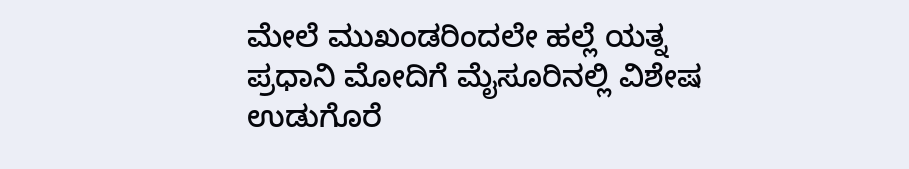ಮೇಲೆ ಮುಖಂಡರಿಂದಲೇ ಹಲ್ಲೆ ಯತ್ನ
ಪ್ರಧಾನಿ ಮೋದಿಗೆ ಮೈಸೂರಿನಲ್ಲಿ ವಿಶೇಷ ಉಡುಗೊರೆ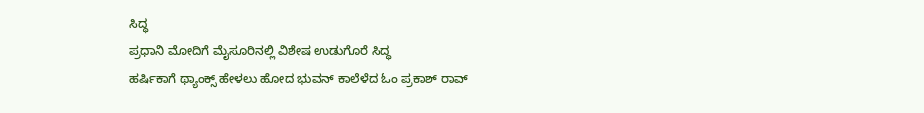ಸಿದ್ಧ
ಪ್ರಧಾನಿ ಮೋದಿಗೆ ಮೈಸೂರಿನಲ್ಲಿ ವಿಶೇಷ ಉಡುಗೊರೆ ಸಿದ್ಧ
ಹರ್ಷಿಕಾಗೆ ಥ್ಯಾಂಕ್ಸ್ ಹೇಳಲು ಹೋದ ಭುವನ್ ಕಾಲೆಳೆದ ಓಂ ಪ್ರಕಾಶ್ ರಾವ್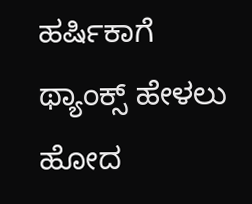ಹರ್ಷಿಕಾಗೆ ಥ್ಯಾಂಕ್ಸ್ ಹೇಳಲು ಹೋದ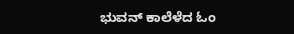ಭುವನ್ ಕಾಲೆಳೆದ ಓಂ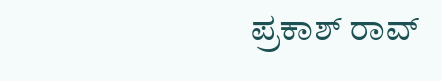ಪ್ರಕಾಶ್ ರಾವ್